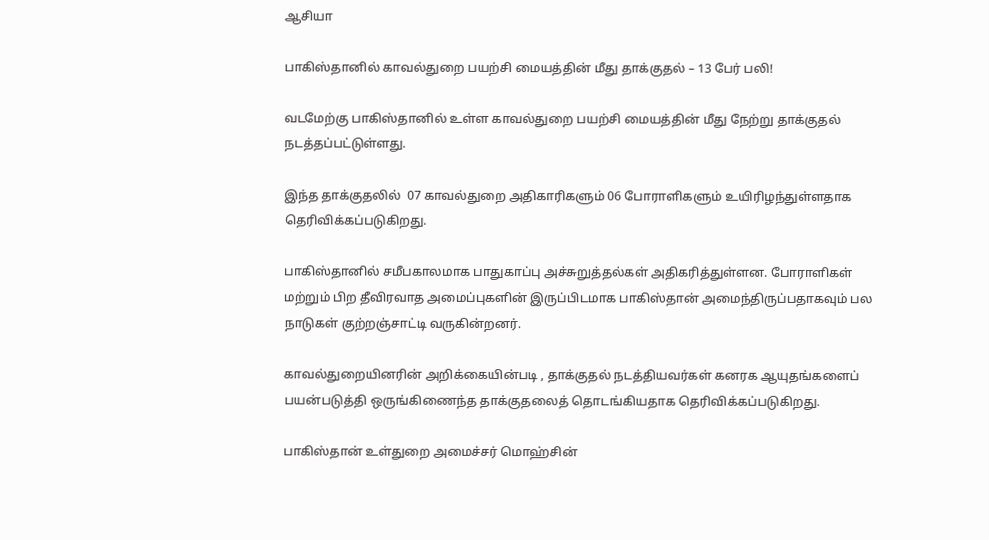ஆசியா

பாகிஸ்தானில் காவல்துறை பயற்சி மையத்தின் மீது தாக்குதல் – 13 பேர் பலி!

வடமேற்கு பாகிஸ்தானில் உள்ள காவல்துறை பயற்சி மையத்தின் மீது நேற்று தாக்குதல் நடத்தப்பட்டுள்ளது.

இந்த தாக்குதலில்  07 காவல்துறை அதிகாரிகளும் 06 போராளிகளும் உயிரிழந்துள்ளதாக தெரிவிக்கப்படுகிறது.

பாகிஸ்தானில் சமீபகாலமாக பாதுகாப்பு அச்சுறுத்தல்கள் அதிகரித்துள்ளன. போராளிகள் மற்றும் பிற தீவிரவாத அமைப்புகளின் இருப்பிடமாக பாகிஸ்தான் அமைந்திருப்பதாகவும் பல நாடுகள் குற்றஞ்சாட்டி வருகின்றனர்.

காவல்துறையினரின் அறிக்கையின்படி , தாக்குதல் நடத்தியவர்கள் கனரக ஆயுதங்களைப் பயன்படுத்தி ஒருங்கிணைந்த தாக்குதலைத் தொடங்கியதாக தெரிவிக்கப்படுகிறது.

பாகிஸ்தான் உள்துறை அமைச்சர் மொஹ்சின்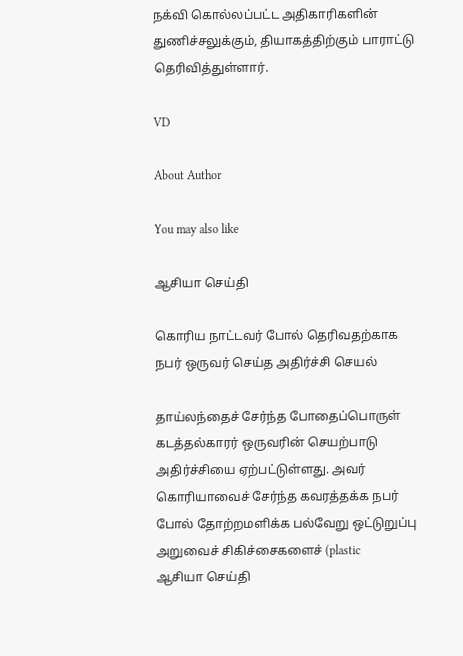நக்வி கொல்லப்பட்ட அதிகாரிகளின் துணிச்சலுக்கும், தியாகத்திற்கும் பாராட்டு தெரிவித்துள்ளார்.

VD

About Author

You may also like

ஆசியா செய்தி

கொரிய நாட்டவர் போல் தெரிவதற்காக நபர் ஒருவர் செய்த அதிர்ச்சி செயல்

தாய்லந்தைச் சேர்ந்த போதைப்பொருள் கடத்தல்காரர் ஒருவரின் செயற்பாடு அதிர்ச்சியை ஏற்பட்டுள்ளது. அவர் கொரியாவைச் சேர்ந்த கவரத்தக்க நபர் போல் தோற்றமளிக்க பல்வேறு ஒட்டுறுப்பு அறுவைச் சிகிச்சைகளைச் (plastic
ஆசியா செய்தி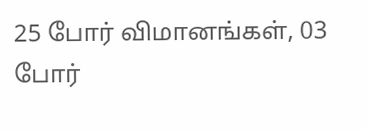25 போர் விமானங்கள், 03 போர்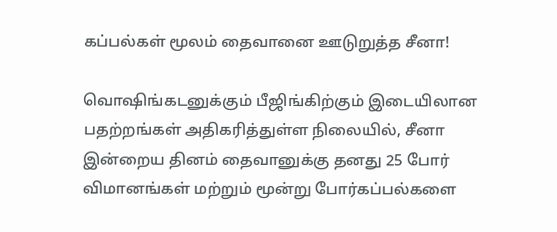கப்பல்கள் மூலம் தைவானை ஊடுறுத்த சீனா!

வொஷிங்கடனுக்கும் பீஜிங்கிற்கும் இடையிலான பதற்றங்கள் அதிகரித்துள்ள நிலையில், சீனா இன்றைய தினம் தைவானுக்கு தனது 25 போர் விமானங்கள் மற்றும் மூன்று போர்கப்பல்களை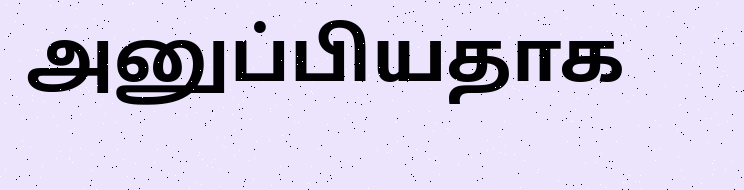அனுப்பியதாக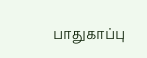பாதுகாப்பு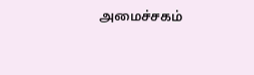அமைச்சகம்